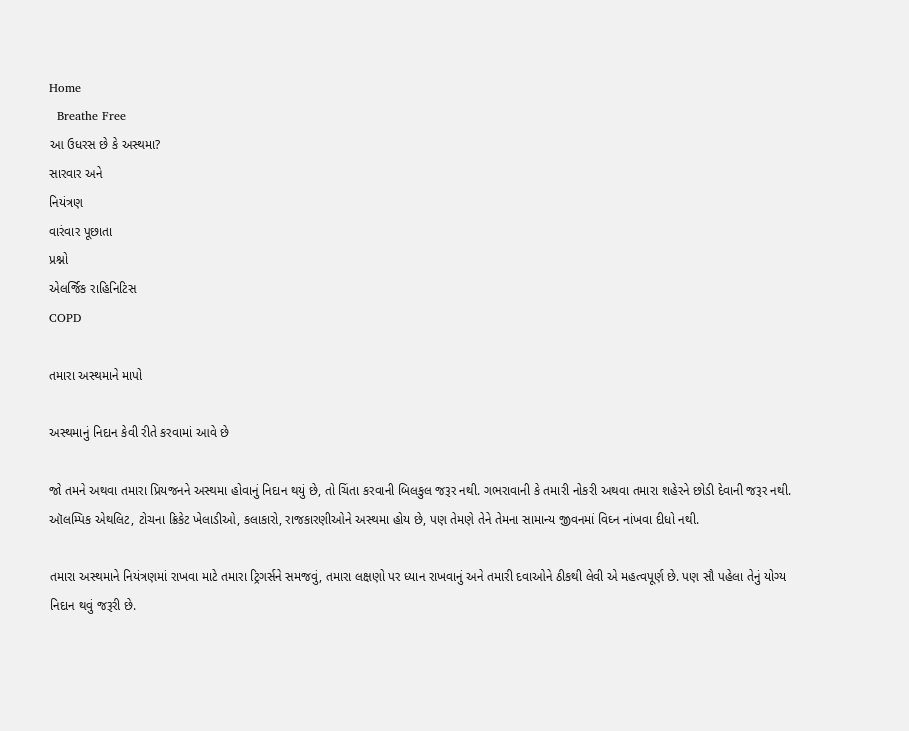Home
  Breathe Free
આ ઉધરસ છે કે અસ્થમા?
સારવાર અને
નિયંત્રણ
વારંવાર પૂછાતા
પ્રશ્નો
એલર્જિક રાહિનિટિસ
COPD

તમારા અસ્થમાને માપો

અસ્થમાનું નિદાન કેવી રીતે કરવામાં આવે છે

જો તમને અથવા તમારા પ્રિયજનને અસ્થમા હોવાનું નિદાન થયું છે, તો ચિંતા કરવાની બિલકુલ જરૂર નથી. ગભરાવાની કે તમારી નોકરી અથવા તમારા શહેરને છોડી દેવાની જરૂર નથી. ઑલમ્પિક એથલિટ, ટોચના ક્રિકેટ ખેલાડીઓ, કલાકારો, રાજકારણીઓને અસ્થમા હોય છે, પણ તેમણે તેને તેમના સામાન્ય જીવનમાં વિઘ્ન નાંખવા દીધો નથી.

તમારા અસ્થમાને નિયંત્રણમાં રાખવા માટે તમારા ટ્રિગર્સને સમજવું, તમારા લક્ષણો પર ધ્યાન રાખવાનું અને તમારી દવાઓને ઠીકથી લેવી એ મહત્વપૂર્ણ છે. પણ સૌ પહેલા તેનું યોગ્ય નિદાન થવું જરૂરી છે.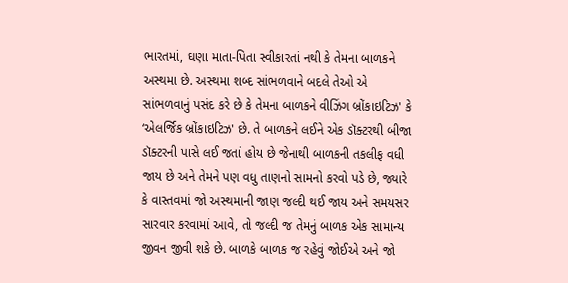ભારતમાં, ઘણા માતા-પિતા સ્વીકારતાં નથી કે તેમના બાળકને અસ્થમા છે. અસ્થમા શબ્દ સાંભળવાને બદલે તેઓ એ સાંભળવાનું પસંદ કરે છે કે તેમના બાળકને વીઝિંગ બ્રોંકાઇટિઝ' કે ‘એલર્જિક બ્રોંકાઇટિઝ' છે. તે બાળકને લઈને એક ડૉક્ટરથી બીજા ડૉક્ટરની પાસે લઈ જતાં હોય છે જેનાથી બાળકની તકલીફ વધી જાય છે અને તેમને પણ વધુ તાણનો સામનો કરવો પડે છે, જ્યારે કે વાસ્તવમાં જો અસ્થમાની જાણ જલ્દી થઈ જાય અને સમયસર સારવાર કરવામાં આવે, તો જલ્દી જ તેમનું બાળક એક સામાન્ય જીવન જીવી શકે છે. બાળકે બાળક જ રહેવું જોઈએ અને જો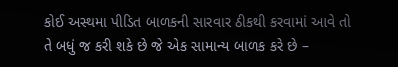કોઈ અસ્થમા પીડિત બાળકની સારવાર ઠીકથી કરવામાં આવે તો તે બધું જ કરી શકે છે જે એક સામાન્ય બાળક કરે છે –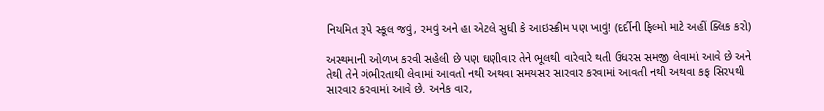નિયમિત રૂપે સ્કૂલ જવું, રમવું અને હા એટલે સુધી કે આઇસ્ક્રીમ પણ ખાવું! (દર્દીની ફિલ્મો માટે અહીં ક્લિક કરો)

અસ્થમાની ઓળખ કરવી સહેલી છે પણ ઘણીવાર તેને ભૂલથી વારેવારે થતી ઉધરસ સમજી લેવામાં આવે છે અને તેથી તેને ગંભીરતાથી લેવામાં આવતો નથી અથવા સમયસર સારવાર કરવામાં આવતી નથી અથવા કફ સિરપથી સારવાર કરવામાં આવે છે. અનેક વાર,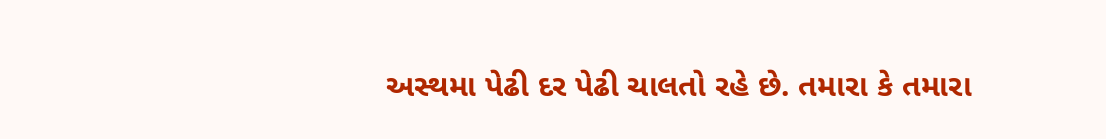અસ્થમા પેઢી દર પેઢી ચાલતો રહે છે. તમારા કે તમારા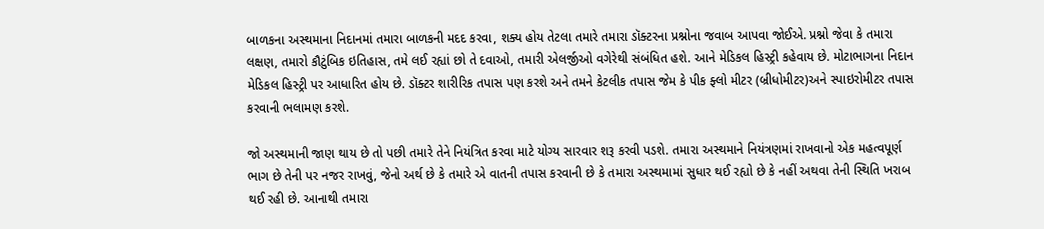બાળકના અસ્થમાના નિદાનમાં તમારા બાળકની મદદ કરવા, શક્ય હોય તેટલા તમારે તમારા ડૉક્ટરના પ્રશ્નોના જવાબ આપવા જોઈએ. પ્રશ્નો જેવા કે તમારા લક્ષણ, તમારો કૌટુંબિક ઇતિહાસ, તમે લઈ રહ્યાં છો તે દવાઓ, તમારી એલર્જીઓ વગેરેથી સંબંધિત હશે. આને મેડિકલ હિસ્ટ્રી કહેવાય છે. મોટાભાગના નિદાન મેડિકલ હિસ્ટ્રી પર આધારિત હોય છે. ડૉક્ટર શારીરિક તપાસ પણ કરશે અને તમને કેટલીક તપાસ જેમ કે પીક ફ્લો મીટર (બ્રીધોમીટર)અને સ્પાઇરોમીટર તપાસ કરવાની ભલામણ કરશે.

જો અસ્થમાની જાણ થાય છે તો પછી તમારે તેને નિયંત્રિત કરવા માટે યોગ્ય સારવાર શરૂ કરવી પડશે. તમારા અસ્થમાને નિયંત્રણમાં રાખવાનો એક મહત્વપૂર્ણ ભાગ છે તેની પર નજર રાખવું, જેનો અર્થ છે કે તમારે એ વાતની તપાસ કરવાની છે કે તમારા અસ્થમામાં સુધાર થઈ રહ્યો છે કે નહીં અથવા તેની સ્થિતિ ખરાબ થઈ રહી છે. આનાથી તમારા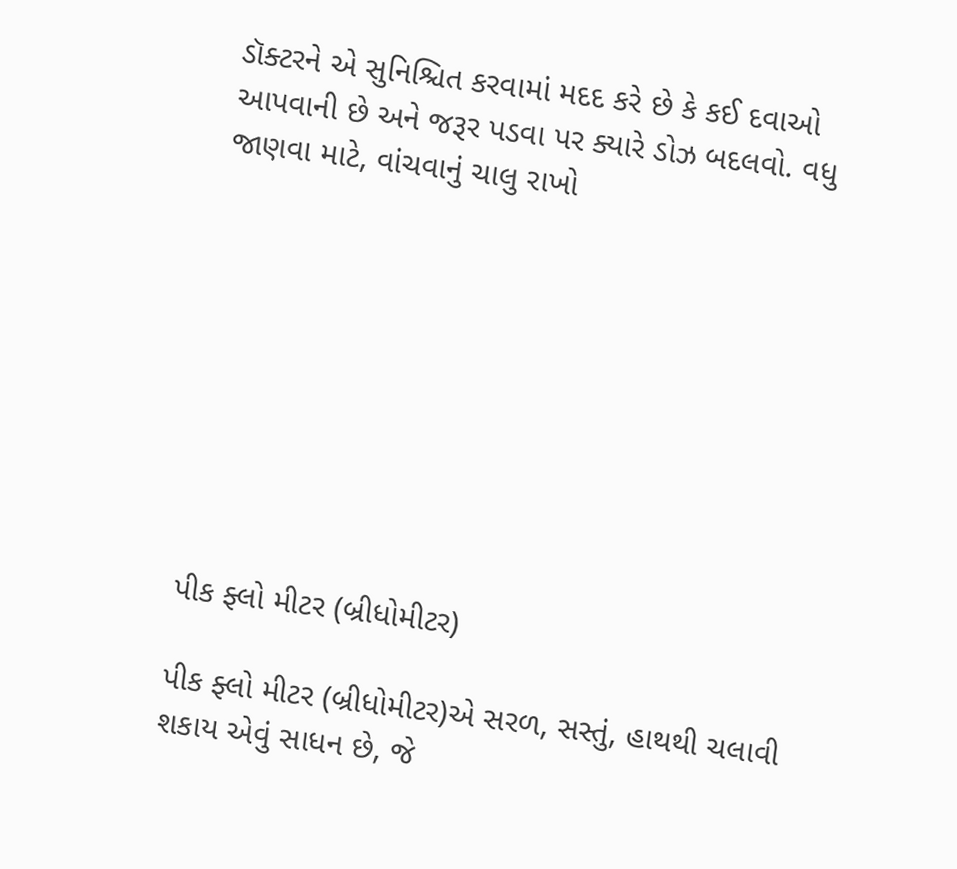ડૉક્ટરને એ સુનિશ્ચિત કરવામાં મદદ કરે છે કે કઈ દવાઓ આપવાની છે અને જરૂર પડવા પર ક્યારે ડોઝ બદલવો. વધુ જાણવા માટે, વાંચવાનું ચાલુ રાખો









પીક ફ્લો મીટર (બ્રીધોમીટર)

પીક ફ્લો મીટર (બ્રીધોમીટર)એ સરળ, સસ્તું, હાથથી ચલાવી શકાય એવું સાધન છે, જે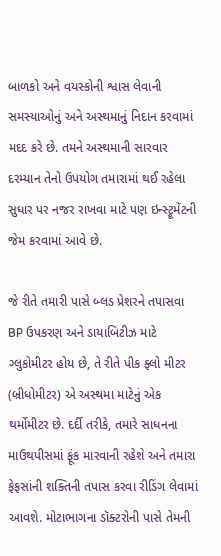બાળકો અને વયસ્કોની શ્વાસ લેવાની સમસ્યાઓનું અને અસ્થમાનું નિદાન કરવામાં મદદ કરે છે. તમને અસ્થમાની સારવાર દરમ્યાન તેનો ઉપયોગ તમારામાં થઈ રહેલા સુધાર પર નજર રાખવા માટે પણ ઇન્સ્ટ્રૂમેંટની જેમ કરવામાં આવે છે.

જે રીતે તમારી પાસે બ્લડ પ્રેશરને તપાસવા BP ઉપકરણ અને ડાયાબિટીઝ માટે ગ્લુકોમીટર હોય છે, તે રીતે પીક ફ્લો મીટર (બ્રીધોમીટર) એ અસ્થમા માટેનું એક થર્મોમીટર છે. દર્દી તરીકે, તમારે સાધનના માઉથપીસમાં ફૂંક મારવાની રહેશે અને તમારા ફેફસાંની શક્તિની તપાસ કરવા રીડિંગ લેવામાં આવશે. મોટાભાગના ડૉક્ટરોની પાસે તેમની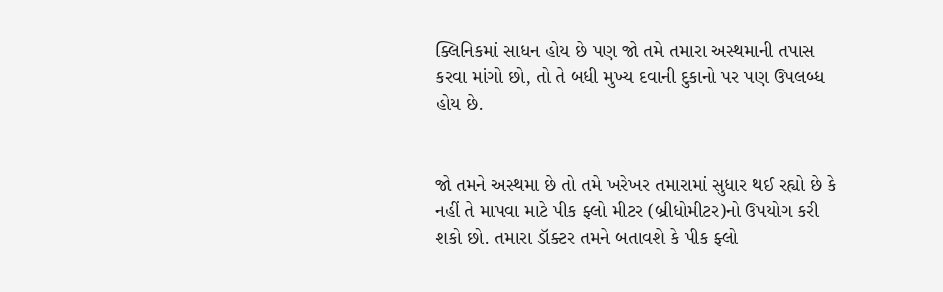ક્લિનિકમાં સાધન હોય છે પણ જો તમે તમારા અસ્થમાની તપાસ કરવા માંગો છો, તો તે બધી મુખ્ય દવાની દુકાનો પર પણ ઉપલબ્ધ હોય છે.


જો તમને અસ્થમા છે તો તમે ખરેખર તમારામાં સુધાર થઈ રહ્યો છે કે નહીં તે માપવા માટે પીક ફ્લો મીટર (બ્રીધોમીટર)નો ઉપયોગ કરી શકો છો. તમારા ડૉક્ટર તમને બતાવશે કે પીક ફ્લો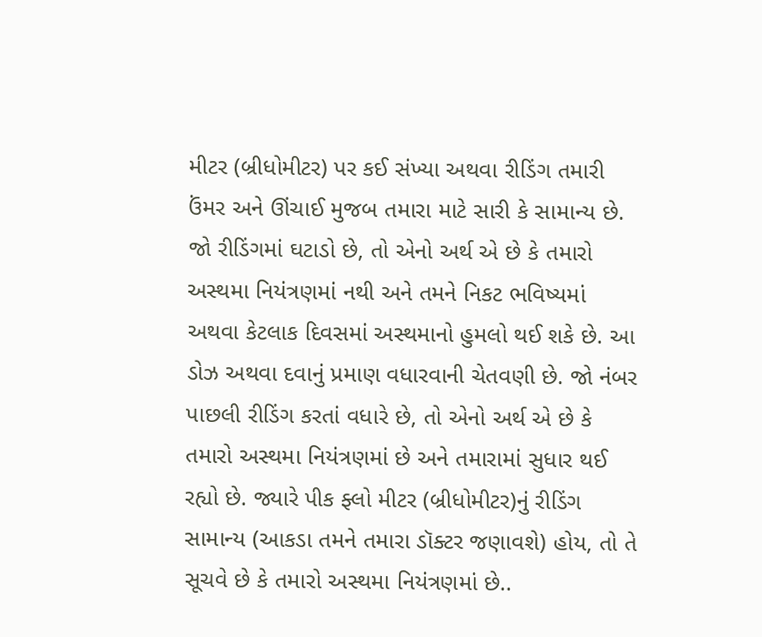મીટર (બ્રીધોમીટર) પર કઈ સંખ્યા અથવા રીડિંગ તમારી ઉંમર અને ઊંચાઈ મુજબ તમારા માટે સારી કે સામાન્ય છે. જો રીડિંગમાં ઘટાડો છે, તો એનો અર્થ એ છે કે તમારો અસ્થમા નિયંત્રણમાં નથી અને તમને નિકટ ભવિષ્યમાં અથવા કેટલાક દિવસમાં અસ્થમાનો હુમલો થઈ શકે છે. આ ડોઝ અથવા દવાનું પ્રમાણ વધારવાની ચેતવણી છે. જો નંબર પાછલી રીડિંગ કરતાં વધારે છે, તો એનો અર્થ એ છે કે તમારો અસ્થમા નિયંત્રણમાં છે અને તમારામાં સુધાર થઈ રહ્યો છે. જ્યારે પીક ફ્લો મીટર (બ્રીધોમીટર)નું રીડિંગ સામાન્ય (આકડા તમને તમારા ડૉક્ટર જણાવશે) હોય, તો તે સૂચવે છે કે તમારો અસ્થમા નિયંત્રણમાં છે..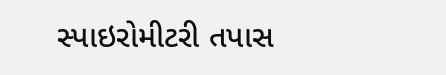સ્પાઇરોમીટરી તપાસ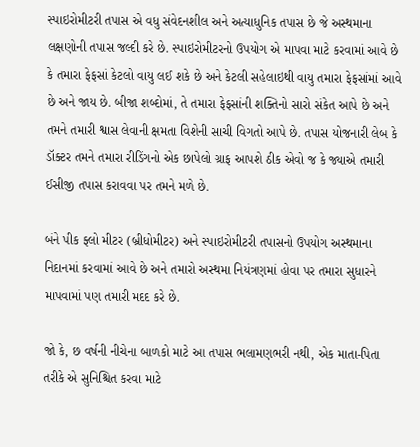સ્પાઇરોમીટરી તપાસ એ વધુ સંવેદનશીલ અને અત્યાધુનિક તપાસ છે જે અસ્થમાના લક્ષણોની તપાસ જલ્દી કરે છે. સ્પાઇરોમીટરનો ઉપયોગ એ માપવા માટે કરવામાં આવે છે કે તમારા ફેફસાં કેટલો વાયુ લઈ શકે છે અને કેટલી સહેલાઇથી વાયુ તમારા ફેફસાંમાં આવે છે અને જાય છે. બીજા શબ્દોમાં, તે તમારા ફેફસાંની શક્તિનો સારો સંકેત આપે છે અને તમને તમારી શ્વાસ લેવાની ક્ષમતા વિશેની સાચી વિગતો આપે છે. તપાસ યોજનારી લેબ કે ડૉક્ટર તમને તમારા રીડિંગનો એક છાપેલો ગ્રાફ આપશે ઠીક એવો જ કે જ્યાએ તમારી ઈસીજી તપાસ કરાવવા પર તમને મળે છે.

બંને પીક ફ્લો મીટર (બ્રીધોમીટર) અને સ્પાઇરોમીટરી તપાસનો ઉપયોગ અસ્થમાના નિદાનમાં કરવામાં આવે છે અને તમારો અસ્થમા નિયંત્રણમાં હોવા પર તમારા સુધારને માપવામાં પણ તમારી મદદ કરે છે.

જો કે, છ વર્ષની નીચેના બાળકો માટે આ તપાસ ભલામણભરી નથી, એક માતા-પિતા તરીકે એ સુનિશ્ચિત કરવા માટે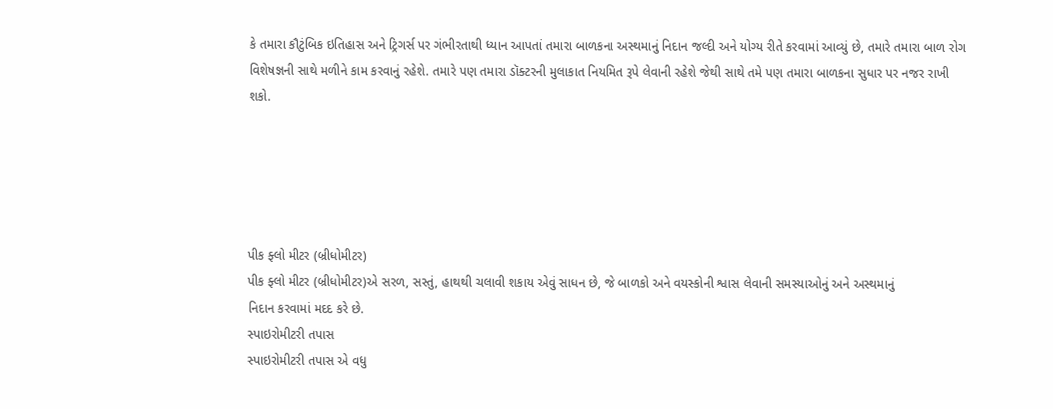કે તમારા કૌટુંબિક ઇતિહાસ અને ટ્રિગર્સ પર ગંભીરતાથી ધ્યાન આપતાં તમારા બાળકના અસ્થમાનું નિદાન જલ્દી અને યોગ્ય રીતે કરવામાં આવ્યું છે, તમારે તમારા બાળ રોગ વિશેષજ્ઞની સાથે મળીને કામ કરવાનું રહેશે. તમારે પણ તમારા ડૉક્ટરની મુલાકાત નિયમિત રૂપે લેવાની રહેશે જેથી સાથે તમે પણ તમારા બાળકના સુધાર પર નજર રાખી શકો.





પીક ફ્લો મીટર (બ્રીધોમીટર)
પીક ફ્લો મીટર (બ્રીધોમીટર)એ સરળ, સસ્તું, હાથથી ચલાવી શકાય એવું સાધન છે, જે બાળકો અને વયસ્કોની શ્વાસ લેવાની સમસ્યાઓનું અને અસ્થમાનું
નિદાન કરવામાં મદદ કરે છે.
સ્પાઇરોમીટરી તપાસ
સ્પાઇરોમીટરી તપાસ એ વધુ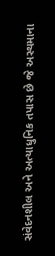સંવેદનશીલ અને અત્યાધુનિક તપાસ છે જે અસ્થમાના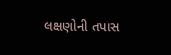લક્ષણોની તપાસ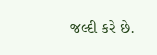જલ્દી કરે છે.